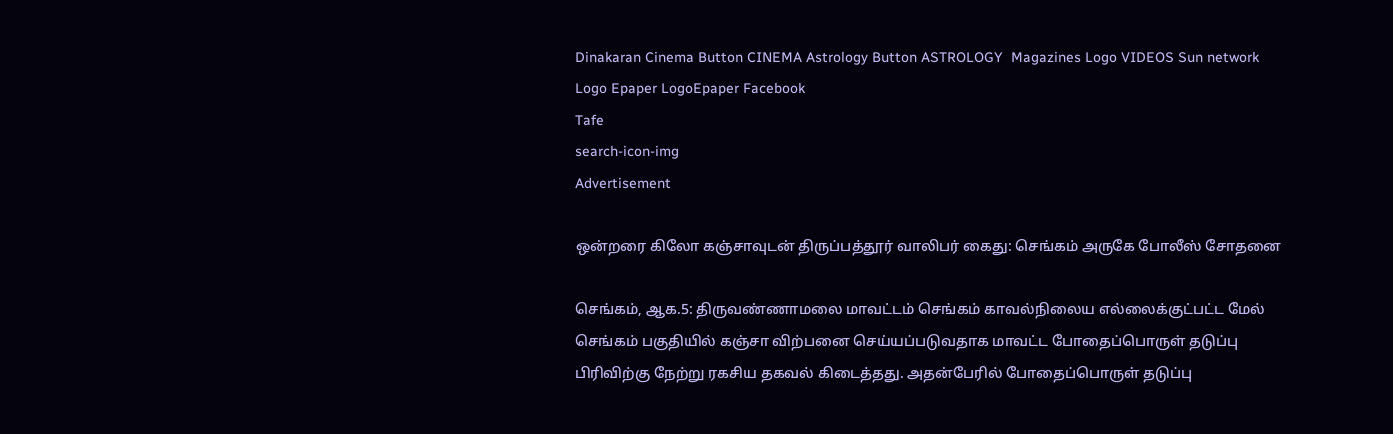Dinakaran Cinema Button CINEMA Astrology Button ASTROLOGY  Magazines Logo VIDEOS Sun network Logo Epaper LogoEpaper Facebook
Tafe
search-icon-img
Advertisement

ஒன்றரை கிலோ கஞ்சாவுடன் திருப்பத்தூர் வாலிபர் கைது: செங்கம் அருகே போலீஸ் சோதனை

செங்கம், ஆக.5: திருவண்ணாமலை மாவட்டம் செங்கம் காவல்நிலைய எல்லைக்குட்பட்ட மேல் செங்கம் பகுதியில் கஞ்சா விற்பனை செய்யப்படுவதாக மாவட்ட போதைப்பொருள் தடுப்பு பிரிவிற்கு நேற்று ரகசிய தகவல் கிடைத்தது. அதன்பேரில் போதைப்பொருள் தடுப்பு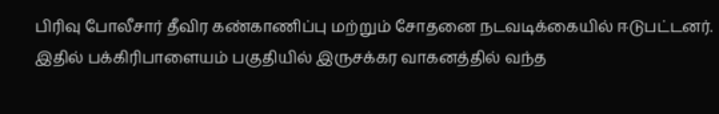பிரிவு போலீசார் தீவிர கண்காணிப்பு மற்றும் சோதனை நடவடிக்கையில் ஈடுபட்டனர். இதில் பக்கிரிபாளையம் பகுதியில் இருசக்கர வாகனத்தில் வந்த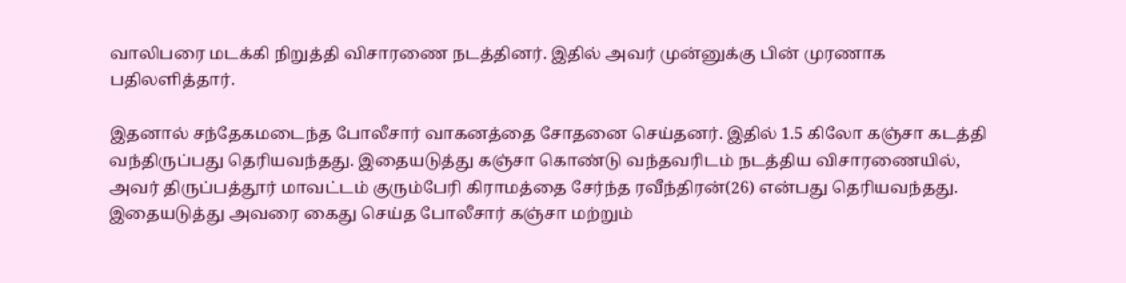வாலிபரை மடக்கி நிறுத்தி விசாரணை நடத்தினர். இதில் அவர் முன்னுக்கு பின் முரணாக பதிலளித்தார்.

இதனால் சந்தேகமடைந்த போலீசார் வாகனத்தை சோதனை செய்தனர். இதில் 1.5 கிலோ கஞ்சா கடத்தி வந்திருப்பது தெரியவந்தது. இதையடுத்து கஞ்சா கொண்டு வந்தவரிடம் நடத்திய விசாரணையில், அவர் திருப்பத்தூர் மாவட்டம் குரும்பேரி கிராமத்தை சேர்ந்த ரவீந்திரன்(26) என்பது தெரியவந்தது. இதையடுத்து அவரை கைது செய்த போலீசார் கஞ்சா மற்றும்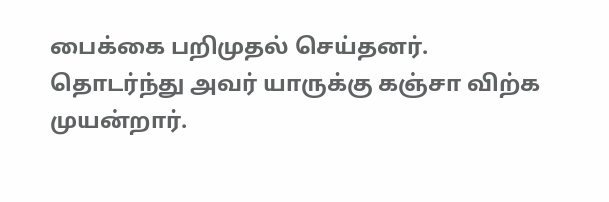பைக்கை பறிமுதல் செய்தனர். தொடர்ந்து அவர் யாருக்கு கஞ்சா விற்க முயன்றார்.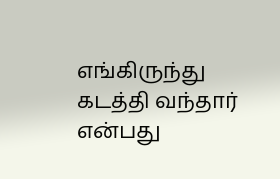எங்கிருந்து கடத்தி வந்தார் என்பது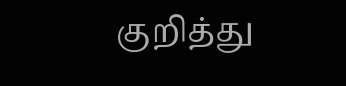குறித்து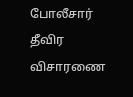போலீசார் தீவிர விசாரணை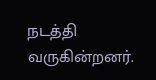நடத்தி வருகின்றனர்.